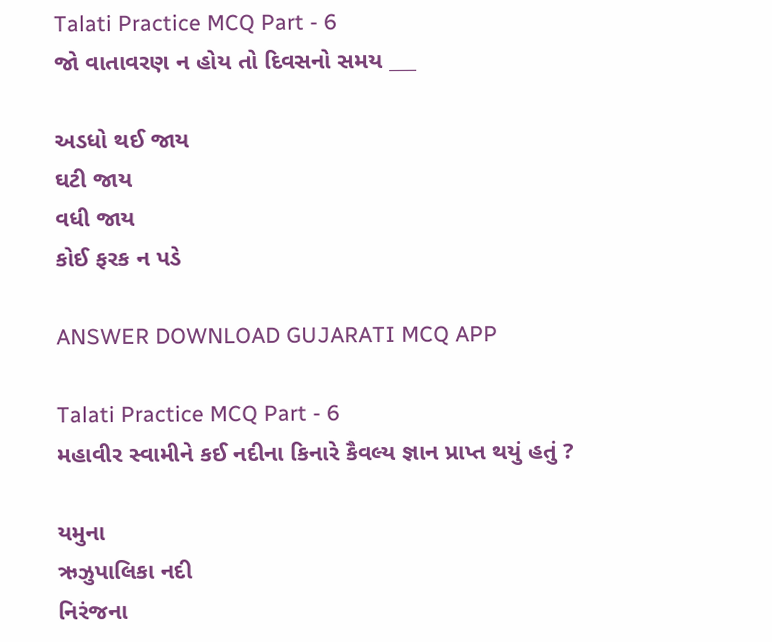Talati Practice MCQ Part - 6
જો વાતાવરણ ન હોય તો દિવસનો સમય ___

અડધો થઈ જાય
ઘટી જાય
વધી જાય
કોઈ ફરક ન પડે

ANSWER DOWNLOAD GUJARATI MCQ APP

Talati Practice MCQ Part - 6
મહાવીર સ્વામીને કઈ નદીના કિનારે કૈવલ્ય જ્ઞાન પ્રાપ્ત થયું હતું ?

યમુના
ઋઝુપાલિકા નદી
નિરંજના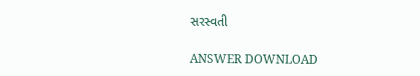સરસ્વતી

ANSWER DOWNLOAD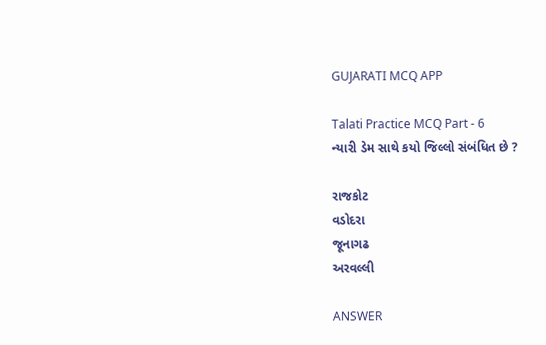GUJARATI MCQ APP

Talati Practice MCQ Part - 6
ન્યારી ડેમ સાથે કયો જિલ્લો સંબંધિત છે ?

રાજકોટ
વડોદરા
જૂનાગઢ
અરવલ્લી

ANSWER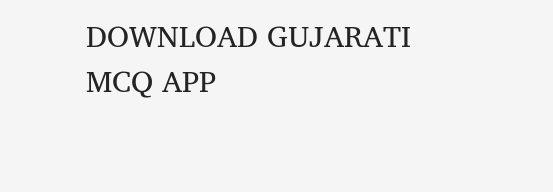DOWNLOAD GUJARATI MCQ APP